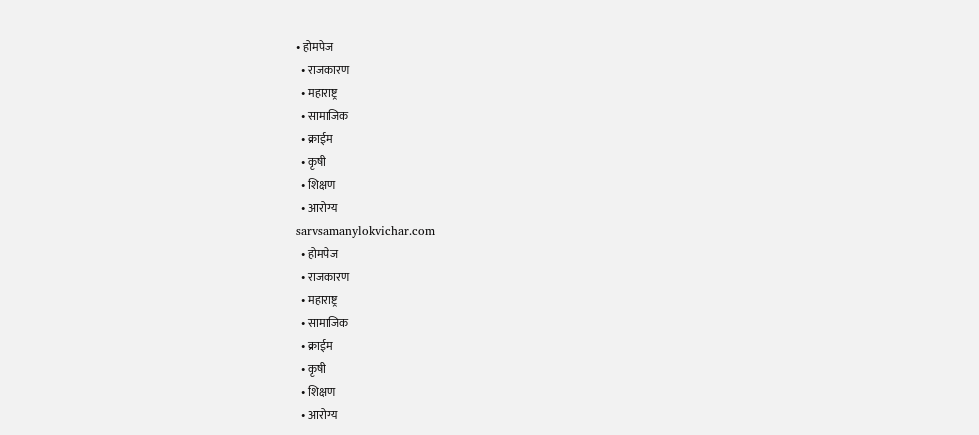• होमपेज
  • राजकारण
  • महाराष्ट्र
  • सामाजिक
  • क्राईम
  • कृषी
  • शिक्षण
  • आरोग्य
sarvsamanylokvichar.com
  • होमपेज
  • राजकारण
  • महाराष्ट्र
  • सामाजिक
  • क्राईम
  • कृषी
  • शिक्षण
  • आरोग्य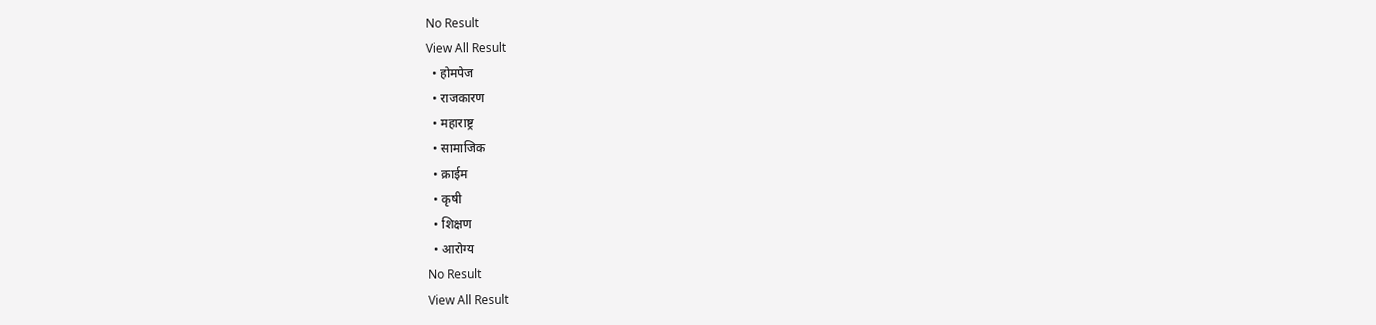No Result
View All Result
  • होमपेज
  • राजकारण
  • महाराष्ट्र
  • सामाजिक
  • क्राईम
  • कृषी
  • शिक्षण
  • आरोग्य
No Result
View All Result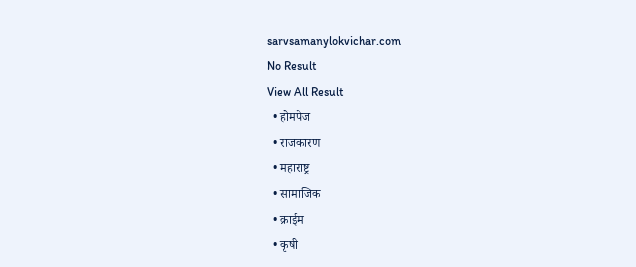sarvsamanylokvichar.com
No Result
View All Result
  • होमपेज
  • राजकारण
  • महाराष्ट्र
  • सामाजिक
  • क्राईम
  • कृषी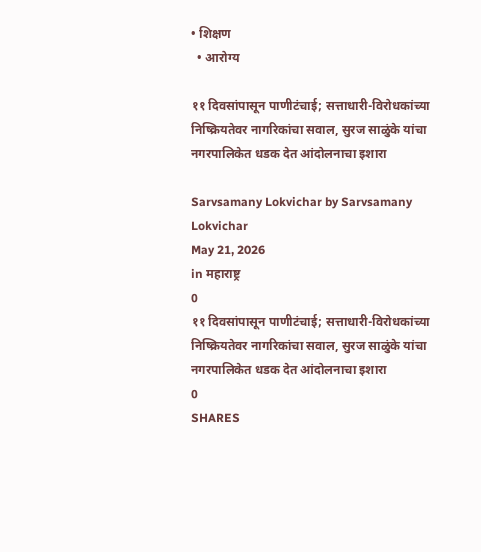• शिक्षण
  • आरोग्य

११ दिवसांपासून पाणीटंचाई; सत्ताधारी-विरोधकांच्या निष्क्रियतेवर नागरिकांचा सवाल, सुरज साळुंके यांचा नगरपालिकेत धडक देत आंदोलनाचा इशारा

Sarvsamany Lokvichar by Sarvsamany Lokvichar
May 21, 2026
in महाराष्ट्र
0
११ दिवसांपासून पाणीटंचाई; सत्ताधारी-विरोधकांच्या निष्क्रियतेवर नागरिकांचा सवाल, सुरज साळुंके यांचा नगरपालिकेत धडक देत आंदोलनाचा इशारा
0
SHARES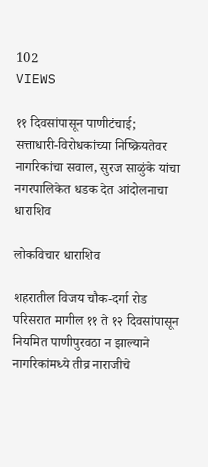102
VIEWS

११ दिवसांपासून पाणीटंचाई; सत्ताधारी-विरोधकांच्या निष्क्रियतेवर नागरिकांचा सवाल, सुरज साळुंके यांचा नगरपालिकेत धडक देत आंदोलनाचा धाराशिव

लोकविचार धाराशिव

शहरातील विजय चौक-दर्गा रोड परिसरात मागील ११ ते १२ दिवसांपासून नियमित पाणीपुरवठा न झाल्याने नागरिकांमध्ये तीव्र नाराजीचे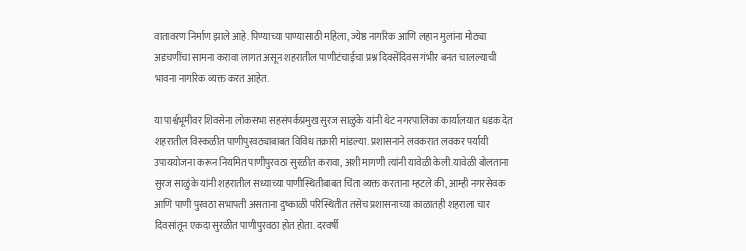वातावरण निर्माण झाले आहे. पिण्याच्या पाण्यासाठी महिला, ज्येष्ठ नागरिक आणि लहान मुलांना मोठ्या अडचणींचा सामना करावा लागत असून शहरातील पाणीटंचाईचा प्रश्न दिवसेंदिवस गंभीर बनत चालल्याची भावना नागरिक व्यक्त करत आहेत.

या पार्श्वभूमीवर शिवसेना लोकसभा सहसंपर्कप्रमुख सुरज साळुंके यांनी थेट नगरपालिका कार्यालयात धडक देत शहरातील विस्कळीत पाणीपुरवठ्याबाबत विविध तक्रारी मांडल्या. प्रशासनाने लवकरात लवकर पर्यायी उपाययोजना करून नियमित पाणीपुरवठा सुरळीत करावा, अशी मागणी त्यांनी यावेळी केली.यावेळी बोलताना सुरज साळुंके यांनी शहरातील सध्याच्या पाणीस्थितीबाबत चिंता व्यक्त करताना म्हटले की, आम्ही नगरसेवक आणि पाणी पुरवठा सभापती असताना दुष्काळी परिस्थितीत तसेच प्रशासनाच्या काळातही शहराला चार दिवसांतून एकदा सुरळीत पाणीपुरवठा होत होता. दरवर्षी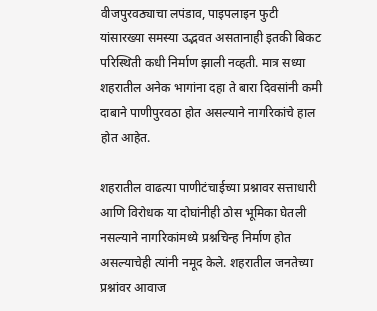वीजपुरवठ्याचा लपंडाव, पाइपलाइन फुटी यांसारख्या समस्या उद्भवत असतानाही इतकी बिकट परिस्थिती कधी निर्माण झाली नव्हती. मात्र सध्या शहरातील अनेक भागांना दहा ते बारा दिवसांनी कमी दाबाने पाणीपुरवठा होत असल्याने नागरिकांचे हाल होत आहेत.

शहरातील वाढत्या पाणीटंचाईच्या प्रश्नावर सत्ताधारी आणि विरोधक या दोघांनीही ठोस भूमिका घेतली नसल्याने नागरिकांमध्ये प्रश्नचिन्ह निर्माण होत असल्याचेही त्यांनी नमूद केले. शहरातील जनतेच्या प्रश्नांवर आवाज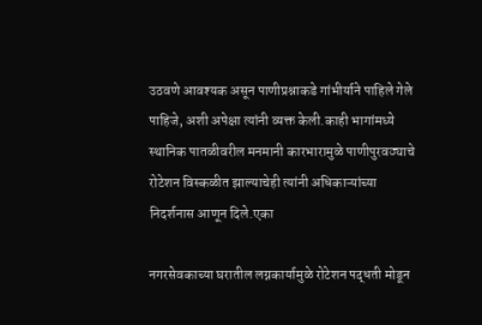उठवणे आवश्यक असून पाणीप्रश्नाकडे गांभीर्याने पाहिले गेले पाहिजे, अशी अपेक्षा त्यांनी व्यक्त केली.काही भागांमध्ये स्थानिक पातळीवरील मनमानी कारभारामुळे पाणीपुरवठ्याचे रोटेशन विस्कळीत झाल्याचेही त्यांनी अधिकाऱ्यांच्या निदर्शनास आणून दिले.एका

नगरसेवकाच्या घरातील लग्नकार्यामुळे रोटेशन पद्धती मोडून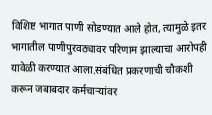विशिष्ट भागात पाणी सोडण्यात आले होत, त्यामुळे इतर भागातील पाणीपुरवठ्यावर परिणाम झाल्याचा आरोपही यावेळी करण्यात आला.संबंधित प्रकरणाची चौकशी करून जबाबदार कर्मचाऱ्यांवर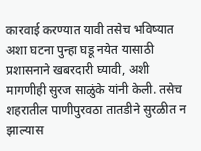कारवाई करण्यात यावी तसेच भविष्यात अशा घटना पुन्हा घडू नयेत यासाठी प्रशासनाने खबरदारी घ्यावी, अशी मागणीही सुरज साळुंके यांनी केली. तसेच शहरातील पाणीपुरवठा तातडीने सुरळीत न झाल्यास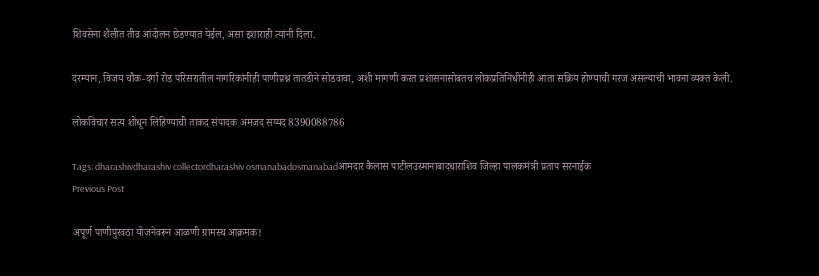शिवसेना शैलीत तीव्र आंदोलन छेडण्यात येईल, असा इशाराही त्यांनी दिला.

दरम्यान, विजय चौक-दर्गा रोड परिसरातील नागरिकांनीही पाणीप्रश्न तातडीने सोडवावा, अशी मागणी करत प्रशासनासोबतच लोकप्रतिनिधींनीही आता सक्रिय होण्याची गरज असल्याची भावना व्यक्त केली.

लोकविचार सत्य शोधून लिहिण्याची ताकद संपादक अमजद सय्यद 8390088786

Tags: dharashivdharashiv collectordharashiv osmanabadosmanabadआमदार कैलास पाटीलउस्मानाबादधाराशिव जिल्हा पालकमंत्री प्रताप सरनाईक
Previous Post

अपूर्ण पाणीपुरवठा योजनेवरून आळणी ग्रामस्थ आक्रमक!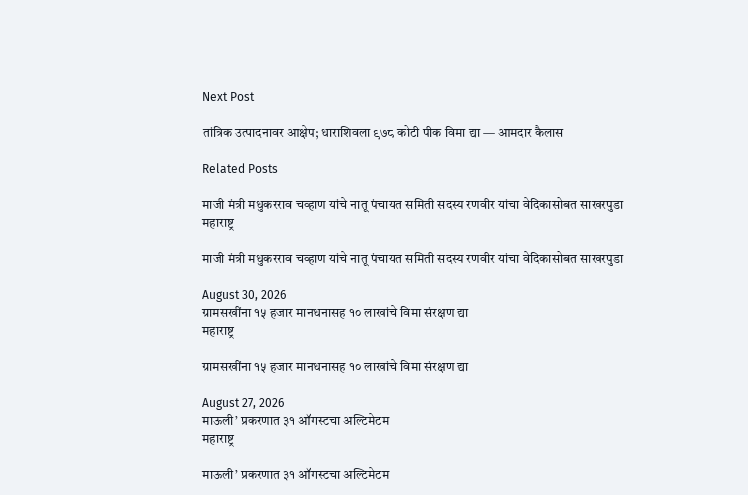Next Post

तांत्रिक उत्पादनावर आक्षेप; धाराशिवला ९७८ कोटी पीक विमा द्या — आमदार कैलास

Related Posts

माजी मंत्री मधुकरराव चव्हाण यांचे नातू पंचायत समिती सदस्य रणवीर यांचा वेदिकासोबत साखरपुडा
महाराष्ट्र

माजी मंत्री मधुकरराव चव्हाण यांचे नातू पंचायत समिती सदस्य रणवीर यांचा वेदिकासोबत साखरपुडा

August 30, 2026
ग्रामसखींना १५ हजार मानधनासह १० लाखांचे विमा संरक्षण द्या
महाराष्ट्र

ग्रामसखींना १५ हजार मानधनासह १० लाखांचे विमा संरक्षण द्या

August 27, 2026
माऊली’ प्रकरणात ३१ ऑगस्टचा अल्टिमेटम
महाराष्ट्र

माऊली’ प्रकरणात ३१ ऑगस्टचा अल्टिमेटम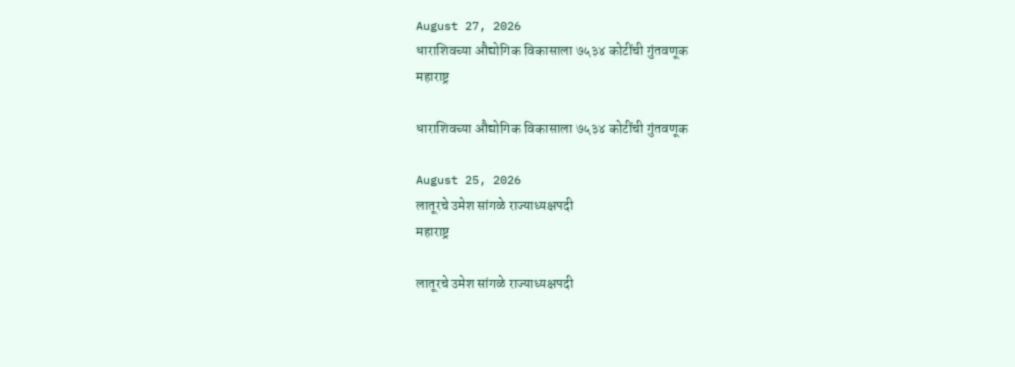August 27, 2026
धाराशिवच्या औद्योगिक विकासाला ७५३४ कोटींची गुंतवणूक
महाराष्ट्र

धाराशिवच्या औद्योगिक विकासाला ७५३४ कोटींची गुंतवणूक

August 25, 2026
लातूरचे उमेश सांगळे राज्याध्यक्षपदी
महाराष्ट्र

लातूरचे उमेश सांगळे राज्याध्यक्षपदी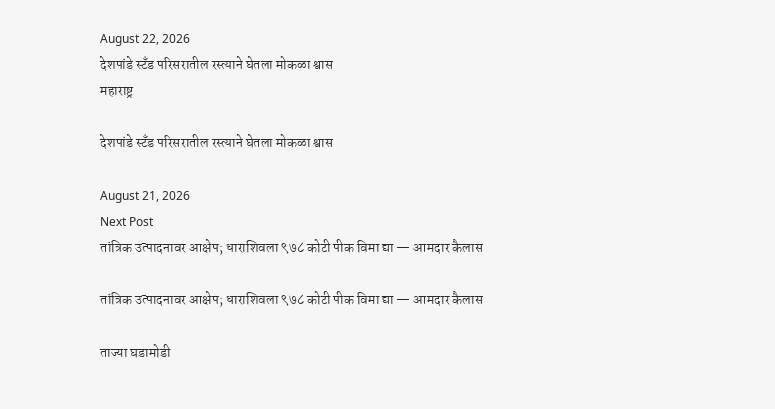August 22, 2026
देशपांडे स्टँड परिसरातील रस्त्याने घेतला मोकळा श्वास
महाराष्ट्र

देशपांडे स्टँड परिसरातील रस्त्याने घेतला मोकळा श्वास

August 21, 2026
Next Post
तांत्रिक उत्पादनावर आक्षेप; धाराशिवला ९७८ कोटी पीक विमा द्या — आमदार कैलास

तांत्रिक उत्पादनावर आक्षेप; धाराशिवला ९७८ कोटी पीक विमा द्या — आमदार कैलास

ताज्या घडामोडी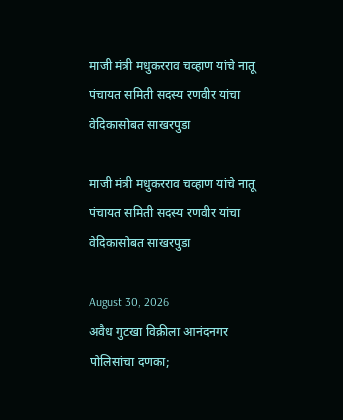माजी मंत्री मधुकरराव चव्हाण यांचे नातू पंचायत समिती सदस्य रणवीर यांचा वेदिकासोबत साखरपुडा

माजी मंत्री मधुकरराव चव्हाण यांचे नातू पंचायत समिती सदस्य रणवीर यांचा वेदिकासोबत साखरपुडा

August 30, 2026
अवैध गुटखा विक्रीला आनंदनगर पोलिसांचा दणका;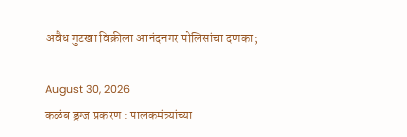अवैध गुटखा विक्रीला आनंदनगर पोलिसांचा दणका;

August 30, 2026
कळंब ड्रग्ज प्रकरण : पालकमंत्र्यांच्या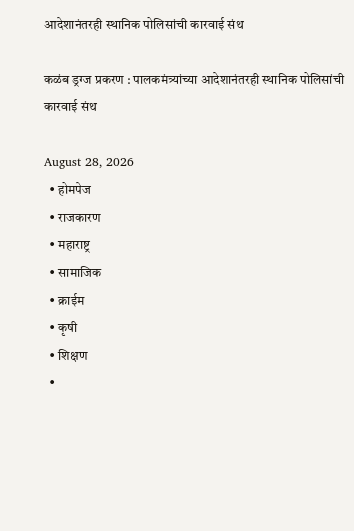आदेशानंतरही स्थानिक पोलिसांची कारवाई संथ

कळंब ड्रग्ज प्रकरण : पालकमंत्र्यांच्या आदेशानंतरही स्थानिक पोलिसांची कारवाई संथ

August 28, 2026
  • होमपेज
  • राजकारण
  • महाराष्ट्र
  • सामाजिक
  • क्राईम
  • कृषी
  • शिक्षण
  •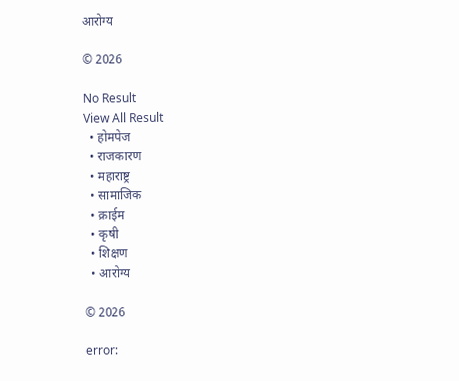आरोग्य

© 2026

No Result
View All Result
  • होमपेज
  • राजकारण
  • महाराष्ट्र
  • सामाजिक
  • क्राईम
  • कृषी
  • शिक्षण
  • आरोग्य

© 2026

error: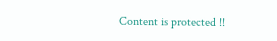Content is protected !!